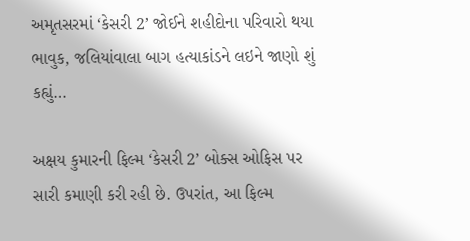અમૃતસરમાં ‘કેસરી 2’ જોઈને શહીદોના પરિવારો થયા ભાવુક, જલિયાંવાલા બાગ હત્યાકાંડને લઇને જાણો શું કહ્યું…

અક્ષય કુમારની ફિલ્મ ‘કેસરી 2’ બોક્સ ઓફિસ પર સારી કમાણી કરી રહી છે. ઉપરાંત, આ ફિલ્મ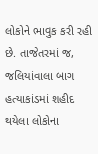લોકોને ભાવુક કરી રહી છે. તાજેતરમાં જ, જલિયાંવાલા બાગ હત્યાકાંડમાં શહીદ થયેલા લોકોના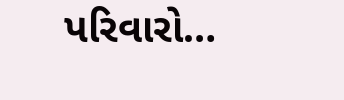પરિવારો…